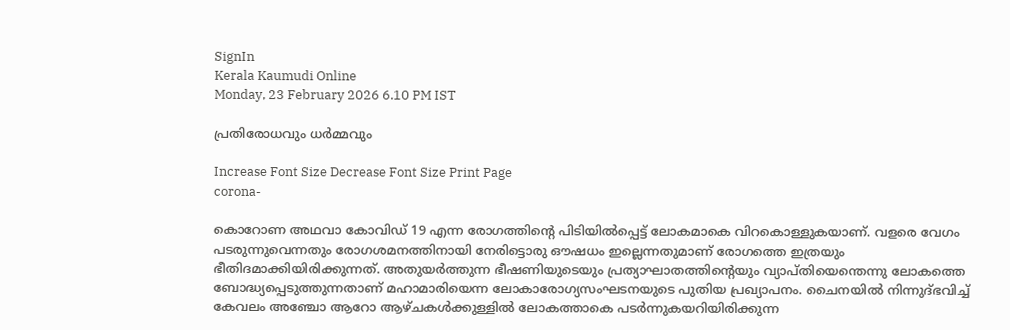SignIn
Kerala Kaumudi Online
Monday, 23 February 2026 6.10 PM IST

പ്രതിരോധവും ധർമ്മവും

Increase Font Size Decrease Font Size Print Page
corona-

കൊറോണ അഥവാ കോവിഡ് 19 എന്ന രോഗത്തിന്റെ പിടിയിൽപ്പെട്ട് ലോകമാകെ വിറകൊള്ളുകയാണ്. വളരെ വേഗം പടരുന്നുവെന്നതും രോഗശമനത്തിനായി നേരിട്ടൊരു ഔഷധം ഇല്ലെന്നതുമാണ് രോഗത്തെ ഇത്രയും ഭീതിദമാക്കിയിരിക്കുന്നത്. അതുയർത്തുന്ന ഭീഷണിയുടെയും പ്രത്യാഘാതത്തിന്റെയും വ്യാപ്തിയെന്തെന്നു ലോകത്തെ ബോദ്ധ്യപ്പെടുത്തുന്നതാണ് മഹാമാരിയെന്ന ലോകാരോഗ്യസംഘടനയുടെ പുതിയ പ്രഖ്യാപനം. ചൈനയിൽ നിന്നുദ്ഭവിച്ച് കേവലം അഞ്ചോ ആറോ ആഴ്ചകൾക്കുള്ളിൽ ലോകത്താകെ പടർന്നുകയറിയിരിക്കുന്ന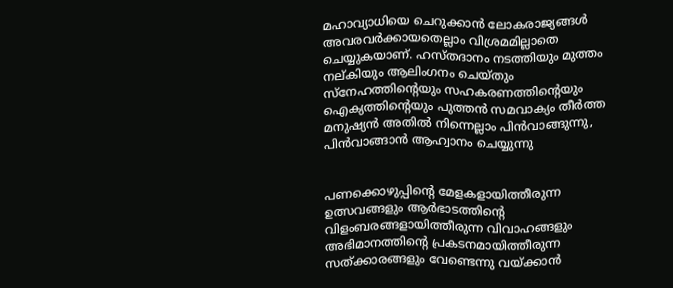മഹാവ്യാധിയെ ചെറുക്കാൻ ലോകരാജ്യങ്ങൾ അവരവർക്കായതെല്ലാം വിശ്രമമില്ലാതെ ചെയ്യുകയാണ്. ഹസ്തദാനം നടത്തിയും മുത്തം നല്കിയും ആലിംഗനം ചെയ്തും സ്‌നേഹത്തിന്റെയും സഹകരണത്തിന്റെയും ഐക്യത്തിന്റെയും പുത്തൻ സമവാക്യം തീർത്ത മനുഷ്യൻ അതിൽ നിന്നെല്ലാം പിൻവാങ്ങുന്നു, പിൻവാങ്ങാൻ ആഹ്വാനം ചെയ്യുന്നു


പണക്കൊഴുപ്പിന്റെ മേളകളായിത്തീരുന്ന ഉത്സവങ്ങളും ആർഭാടത്തിന്റെ വിളംബരങ്ങളായിത്തീരുന്ന വിവാഹങ്ങളും അഭിമാനത്തിന്റെ പ്രകടനമായിത്തീരുന്ന സത്ക്കാരങ്ങളും വേണ്ടെന്നു വയ്ക്കാൻ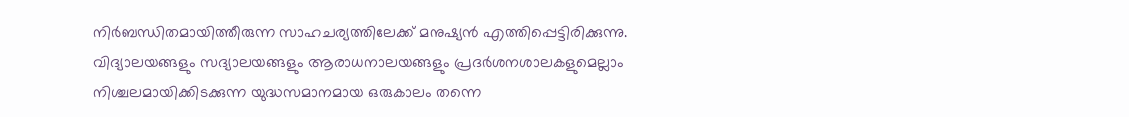നിർബന്ധിതമായിത്തീരുന്ന സാഹചര്യത്തിലേക്ക് മനുഷ്യൻ എത്തിപ്പെട്ടിരിക്കുന്നു. വിദ്യാലയങ്ങളും സദ്യാലയങ്ങളും ആരാധനാലയങ്ങളും പ്രദർശനശാലകളുമെല്ലാം നിശ്ചലമായിക്കിടക്കുന്ന യുദ്ധസമാനമായ ഒരുകാലം തന്നെ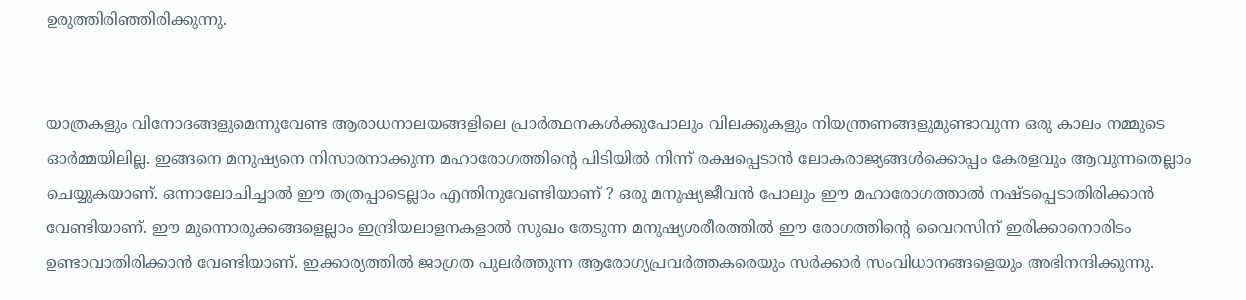ഉരുത്തിരിഞ്ഞിരിക്കുന്നു.


യാത്രകളും വിനോദങ്ങളുമെന്നുവേണ്ട ആരാധനാലയങ്ങളിലെ പ്രാർത്ഥനകൾക്കുപോലും വിലക്കുകളും നിയന്ത്രണങ്ങളുമുണ്ടാവുന്ന ഒരു കാലം നമ്മുടെ ഓർമ്മയിലില്ല. ഇങ്ങനെ മനുഷ്യനെ നിസാരനാക്കുന്ന മഹാരോഗത്തിന്റെ പിടിയിൽ നിന്ന് രക്ഷപ്പെടാൻ ലോകരാജ്യങ്ങൾക്കൊപ്പം കേരളവും ആവുന്നതെല്ലാം ചെയ്യുകയാണ്. ഒന്നാലോചിച്ചാൽ ഈ തത്രപ്പാടെല്ലാം എന്തിനുവേണ്ടിയാണ് ? ഒരു മനുഷ്യജീവൻ പോലും ഈ മഹാരോഗത്താൽ നഷ്ടപ്പെടാതിരിക്കാൻ വേണ്ടിയാണ്. ഈ മുന്നൊരുക്കങ്ങളെല്ലാം ഇന്ദ്രിയലാളനകളാൽ സുഖം തേടുന്ന മനുഷ്യശരീരത്തിൽ ഈ രോഗത്തിന്റെ വൈറസിന് ഇരിക്കാനൊരിടം ഉണ്ടാവാതിരിക്കാൻ വേണ്ടിയാണ്. ഇക്കാര്യത്തിൽ ജാഗ്രത പുലർത്തുന്ന ആരോഗ്യപ്രവർത്തകരെയും സർക്കാർ സംവിധാനങ്ങളെയും അഭിനന്ദിക്കുന്നു.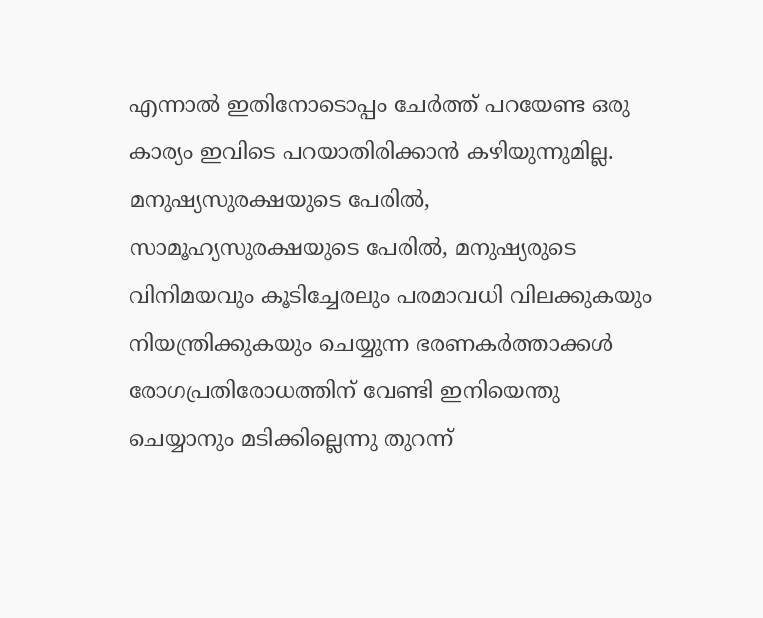എന്നാൽ ഇതിനോടൊപ്പം ചേർത്ത് പറയേണ്ട ഒരു കാര്യം ഇവിടെ പറയാതിരിക്കാൻ കഴിയുന്നുമില്ല. മനുഷ്യസുരക്ഷയുടെ പേരിൽ, സാമൂഹ്യസുരക്ഷയുടെ പേരിൽ, മനുഷ്യരുടെ വിനിമയവും കൂടിച്ചേരലും പരമാവധി വിലക്കുകയും നിയന്ത്രിക്കുകയും ചെയ്യുന്ന ഭരണകർത്താക്കൾ രോഗപ്രതിരോധത്തിന് വേണ്ടി ഇനിയെന്തു ചെയ്യാനും മടിക്കില്ലെന്നു തുറന്ന്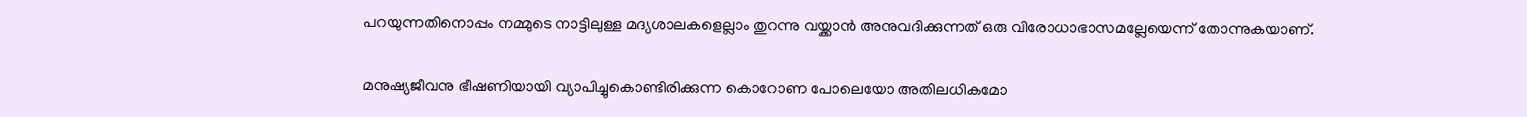പറയുന്നതിനൊപ്പം നമ്മുടെ നാട്ടിലുള്ള മദ്യശാലകളെല്ലാം തുറന്നു വയ്ക്കാൻ അനുവദിക്കുന്നത് ഒരു വിരോധാഭാസമല്ലേയെന്ന് തോന്നുകയാണ്.


മനുഷ്യജീവനു ഭീഷണിയായി വ്യാപിച്ചുകൊണ്ടിരിക്കുന്ന കൊറോണ പോലെയോ അതിലധികമോ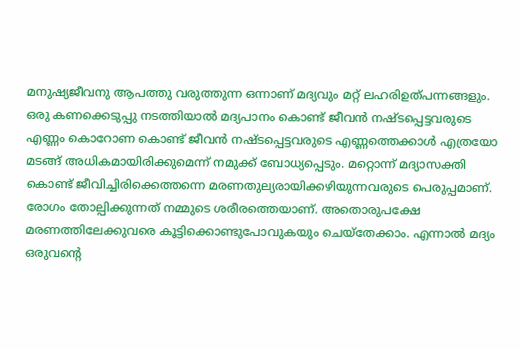മനുഷ്യജീവനു ആപത്തു വരുത്തുന്ന ഒന്നാണ് മദ്യവും മറ്റ് ലഹരിഉത്പന്നങ്ങളും. ഒരു കണക്കെടുപ്പു നടത്തിയാൽ മദ്യപാനം കൊണ്ട് ജീവൻ നഷ്ടപ്പെട്ടവരുടെ എണ്ണം കൊറോണ കൊണ്ട് ജീവൻ നഷ്ടപ്പെട്ടവരുടെ എണ്ണത്തെക്കാൾ എത്രയോ മടങ്ങ് അധികമായിരിക്കുമെന്ന് നമുക്ക് ബോധ്യപ്പെടും. മറ്റൊന്ന് മദ്യാസക്തി കൊണ്ട് ജീവിച്ചിരിക്കെത്തന്നെ മരണതുല്യരായിക്കഴിയുന്നവരുടെ പെരുപ്പമാണ്. രോഗം തോല്പിക്കുന്നത് നമ്മുടെ ശരീരത്തെയാണ്. അതൊരുപക്ഷേ മരണത്തിലേക്കുവരെ കൂട്ടിക്കൊണ്ടുപോവുകയും ചെയ്‌തേക്കാം. എന്നാൽ മദ്യം ഒരുവന്റെ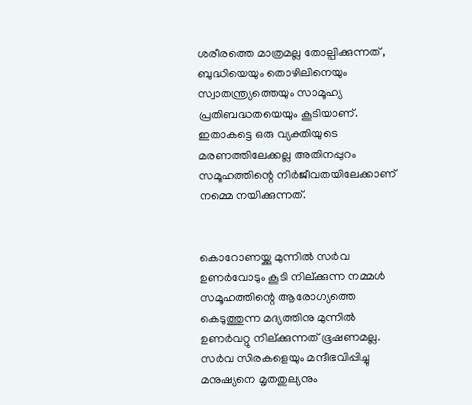ശരീരത്തെ മാത്രമല്ല തോല്പിക്കുന്നത് , ബുദ്ധിയെയും തൊഴിലിനെയും സ്വാതന്ത്ര്യത്തെയും സാമൂഹ്യ പ്രതിബദ്ധതയെയും കൂടിയാണ്. ഇതാകട്ടെ ഒരു വ്യക്തിയുടെ മരണത്തിലേക്കല്ല അതിനപ്പുറം സമൂഹത്തിന്റെ നിർജീവതയിലേക്കാണ് നമ്മെ നയിക്കുന്നത്.


കൊറോണയ്ക്കു മുന്നിൽ സർവ ഉണർവോടും കൂടി നില്ക്കുന്ന നമ്മൾ സമൂഹത്തിന്റെ ആരോഗ്യത്തെ കെടുത്തുന്ന മദ്യത്തിനു മുന്നിൽ ഉണർവറ്റു നില്ക്കുന്നത് ഭൂഷണമല്ല. സർവ സിരകളെയും മന്ദീഭവിപ്പിച്ചു മനുഷ്യനെ മൃതതുല്യനും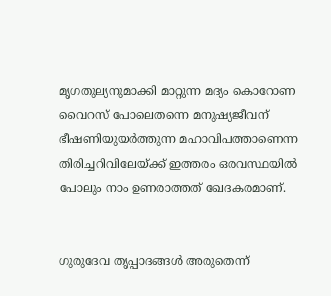മൃഗതുല്യനുമാക്കി മാറ്റുന്ന മദ്യം കൊറോണ വൈറസ് പോലെതന്നെ മനുഷ്യജീവന് ഭീഷണിയുയർത്തുന്ന മഹാവിപത്താണെന്ന തിരിച്ചറിവിലേയ്ക്ക് ഇത്തരം ഒരവസ്ഥയിൽ പോലും നാം ഉണരാത്തത് ഖേദകരമാണ്.


ഗുരുദേവ തൃപ്പാദങ്ങൾ അരുതെന്ന്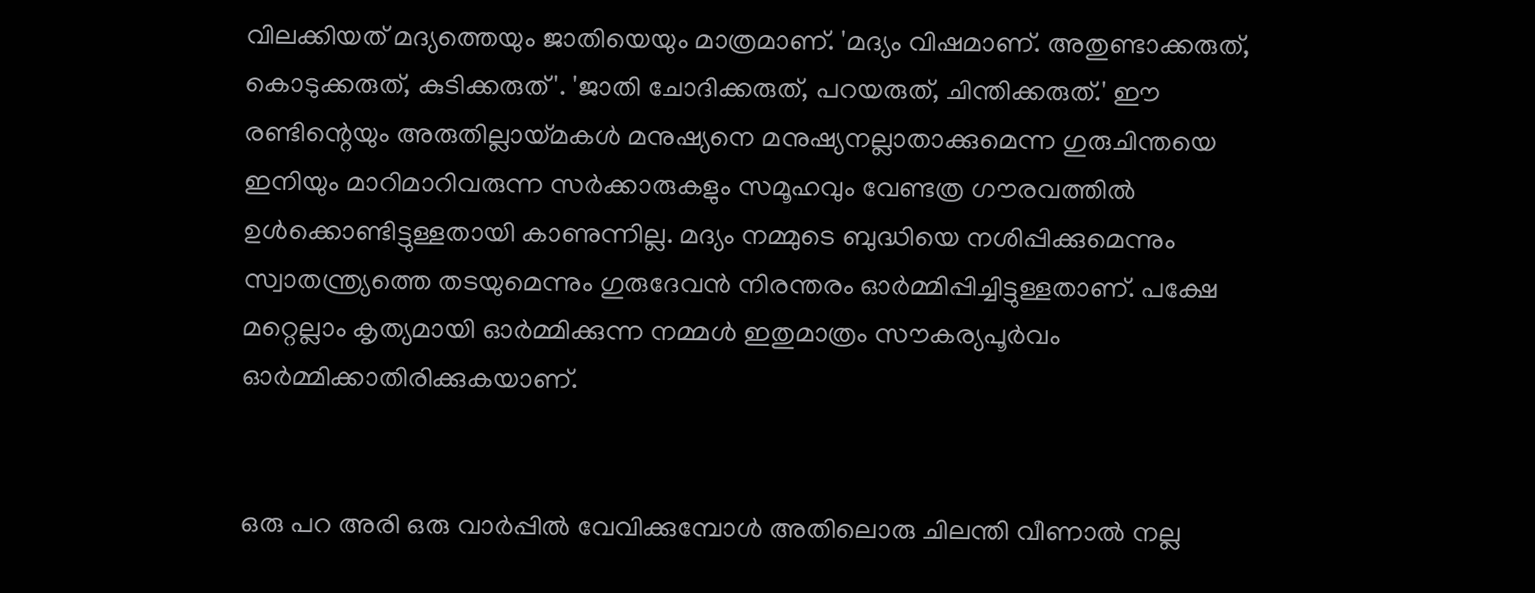വിലക്കിയത് മദ്യത്തെയും ജാതിയെയും മാത്രമാണ്. 'മദ്യം വിഷമാണ്. അതുണ്ടാക്കരുത്, കൊടുക്കരുത്, കുടിക്കരുത്'. 'ജാതി ചോദിക്കരുത്, പറയരുത്, ചിന്തിക്കരുത്.' ഈ രണ്ടിന്റെയും അരുതില്ലായ്മകൾ മനുഷ്യനെ മനുഷ്യനല്ലാതാക്കുമെന്ന ഗുരുചിന്തയെ ഇനിയും മാറിമാറിവരുന്ന സർക്കാരുകളും സമൂഹവും വേണ്ടത്ര ഗൗരവത്തിൽ ഉൾക്കൊണ്ടിട്ടുള്ളതായി കാണുന്നില്ല. മദ്യം നമ്മുടെ ബുദ്ധിയെ നശിപ്പിക്കുമെന്നും സ്വാതന്ത്ര്യത്തെ തടയുമെന്നും ഗുരുദേവൻ നിരന്തരം ഓർമ്മിപ്പിച്ചിട്ടുള്ളതാണ്. പക്ഷേ മറ്റെല്ലാം കൃത്യമായി ഓർമ്മിക്കുന്ന നമ്മൾ ഇതുമാത്രം സൗകര്യപൂർവം ഓർമ്മിക്കാതിരിക്കുകയാണ്.


ഒരു പറ അരി ഒരു വാർപ്പിൽ വേവിക്കുമ്പോൾ അതിലൊരു ചിലന്തി വീണാൽ നല്ല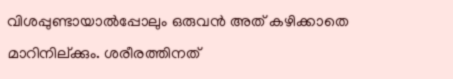വിശപ്പുണ്ടായാൽപ്പോലും ഒരുവൻ അത് കഴിക്കാതെ മാറിനില്ക്കും. ശരീരത്തിനത്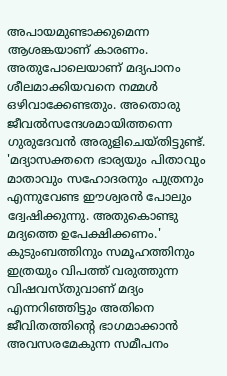അപായമുണ്ടാക്കുമെന്ന ആശങ്കയാണ് കാരണം. അതുപോലെയാണ് മദ്യപാനം ശീലമാക്കിയവനെ നമ്മൾ ഒഴിവാക്കേണ്ടതും. അതൊരു ജീവൽസന്ദേശമായിത്തന്നെ ഗുരുദേവൻ അരുളിചെയ്തിട്ടുണ്ട്. 'മദ്യാസക്തനെ ഭാര്യയും പിതാവും മാതാവും സഹോദരനും പുത്രനും എന്നുവേണ്ട ഈശ്വരൻ പോലും ദ്വേഷിക്കുന്നു. അതുകൊണ്ടു മദ്യത്തെ ഉപേക്ഷിക്കണം.' കുടുംബത്തിനും സമൂഹത്തിനും ഇത്രയും വിപത്ത് വരുത്തുന്ന വിഷവസ്തുവാണ് മദ്യം എന്നറിഞ്ഞിട്ടും അതിനെ ജീവിതത്തിന്റെ ഭാഗമാക്കാൻ അവസരമേകുന്ന സമീപനം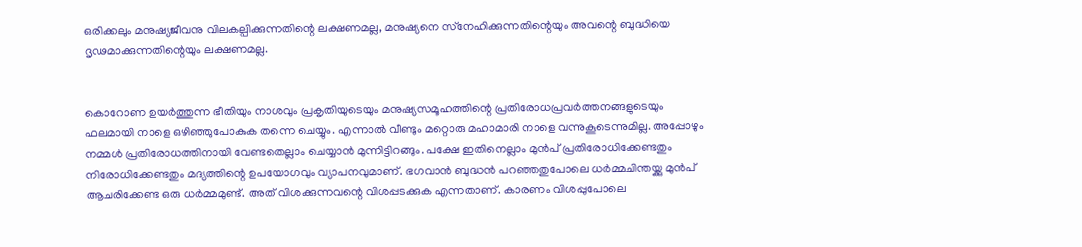ഒരിക്കലും മനുഷ്യജീവനു വിലകല്പിക്കുന്നതിന്റെ ലക്ഷണമല്ല, മനുഷ്യനെ സ്‌നേഹിക്കുന്നതിന്റെയും അവന്റെ ബുദ്ധിയെ ദൃഢമാക്കുന്നതിന്റെയും ലക്ഷണമല്ല.


കൊറോണ ഉയർത്തുന്ന ഭീതിയും നാശവും പ്രകൃതിയുടെയും മനുഷ്യസമൂഹത്തിന്റെ പ്രതിരോധപ്രവർത്തനങ്ങളുടെയും ഫലമായി നാളെ ഒഴിഞ്ഞുപോകുക തന്നെ ചെയ്യും. എന്നാൽ വീണ്ടും മറ്റൊരു മഹാമാരി നാളെ വന്നുകൂടെന്നുമില്ല. അപ്പോഴും നമ്മൾ പ്രതിരോധത്തിനായി വേണ്ടതെല്ലാം ചെയ്യാൻ മുന്നിട്ടിറങ്ങും. പക്ഷേ ഇതിനെല്ലാം മുൻപ് പ്രതിരോധിക്കേണ്ടതും നിരോധിക്കേണ്ടതും മദ്യത്തിന്റെ ഉപയോഗവും വ്യാപനവുമാണ്. ഭഗവാൻ ബുദ്ധൻ പറഞ്ഞതുപോലെ ധർമ്മചിന്തയ്ക്കു മുൻപ് ആചരിക്കേണ്ട ഒരു ധർമ്മമുണ്ട്. അത് വിശക്കുന്നവന്റെ വിശപ്പടക്കുക എന്നതാണ്. കാരണം വിശപ്പുപോലെ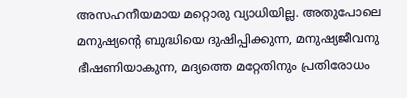അസഹനീയമായ മറ്റൊരു വ്യാധിയില്ല. അതുപോലെ മനുഷ്യന്റെ ബുദ്ധിയെ ദുഷിപ്പിക്കുന്ന, മനുഷ്യജീവനു ഭീഷണിയാകുന്ന, മദ്യത്തെ മറ്റേതിനും പ്രതിരോധം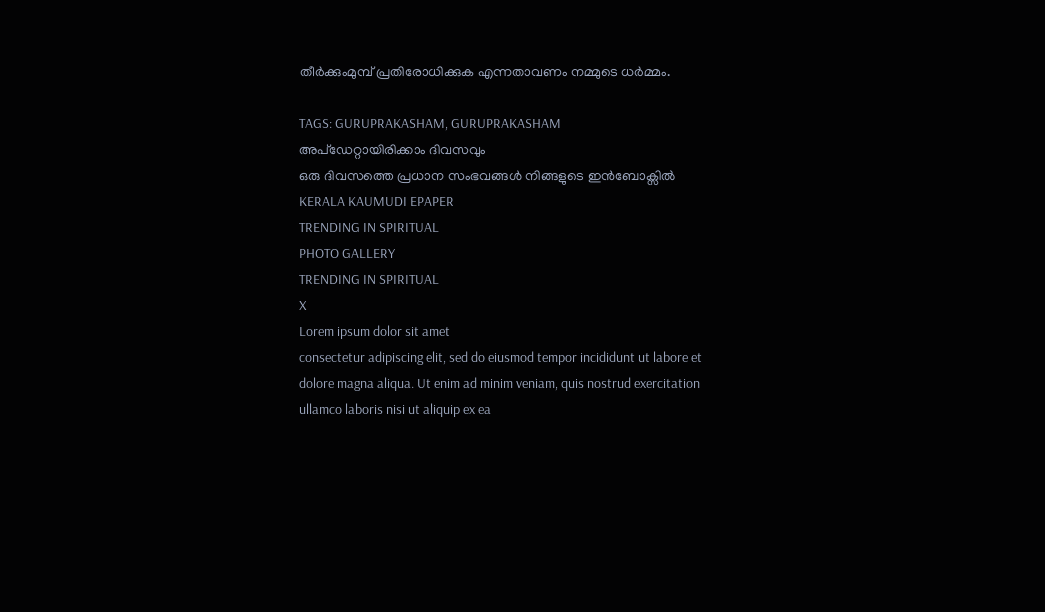തീർക്കുംമുമ്പ് പ്രതിരോധിക്കുക എന്നതാവണം നമ്മുടെ ധർമ്മം.

TAGS: GURUPRAKASHAM, GURUPRAKASHAM
അപ്ഡേറ്റായിരിക്കാം ദിവസവും
ഒരു ദിവസത്തെ പ്രധാന സംഭവങ്ങൾ നിങ്ങളുടെ ഇൻബോക്സിൽ
KERALA KAUMUDI EPAPER
TRENDING IN SPIRITUAL
PHOTO GALLERY
TRENDING IN SPIRITUAL
X
Lorem ipsum dolor sit amet
consectetur adipiscing elit, sed do eiusmod tempor incididunt ut labore et dolore magna aliqua. Ut enim ad minim veniam, quis nostrud exercitation ullamco laboris nisi ut aliquip ex ea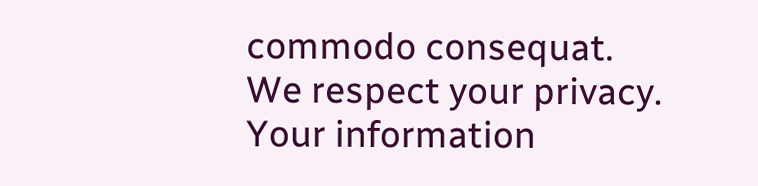commodo consequat.
We respect your privacy. Your information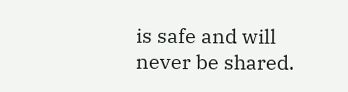is safe and will never be shared.